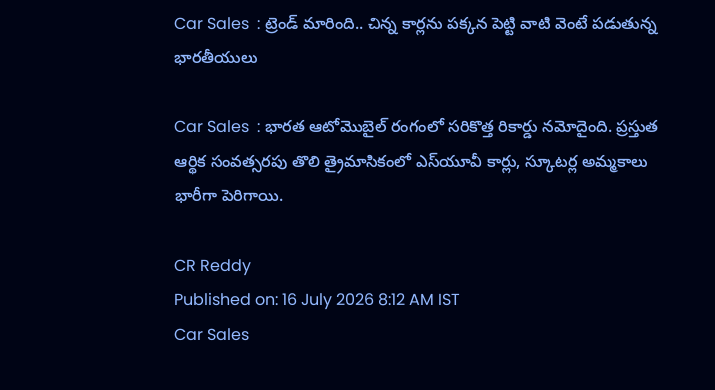Car Sales  : ట్రెండ్ మారింది.. చిన్న కార్లను పక్కన పెట్టి వాటి వెంటే పడుతున్న భారతీయులు

Car Sales  : భారత ఆటోమొబైల్ రంగంలో సరికొత్త రికార్డు నమోదైంది. ప్రస్తుత ఆర్థిక సంవత్సరపు తొలి త్రైమాసికంలో ఎస్‌యూవీ కార్లు, స్కూటర్ల అమ్మకాలు భారీగా పెరిగాయి.

CR Reddy
Published on: 16 July 2026 8:12 AM IST
Car Sales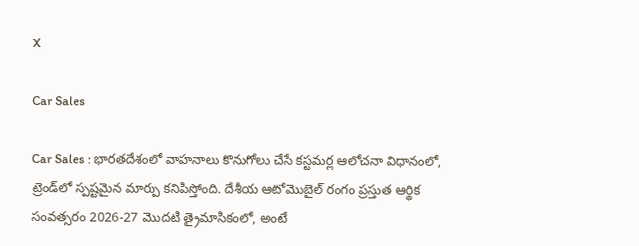X

Car Sales

Car Sales : భారతదేశంలో వాహనాలు కొనుగోలు చేసే కస్టమర్ల ఆలోచనా విధానంలో, ట్రెండ్‌లో స్పష్టమైన మార్పు కనిపిస్తోంది. దేశీయ ఆటోమొబైల్ రంగం ప్రస్తుత ఆర్థిక సంవత్సరం 2026-27 మొదటి త్రైమాసికంలో, అంటే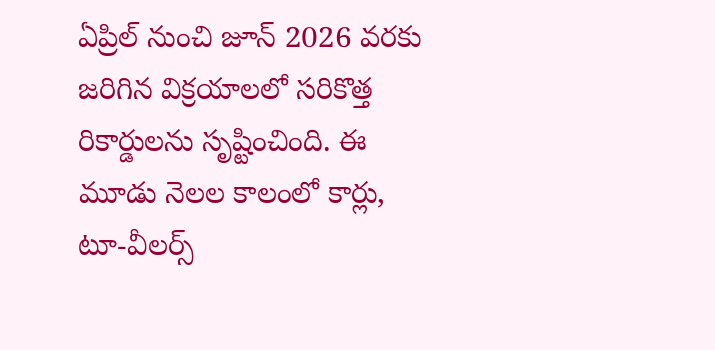ఏప్రిల్ నుంచి జూన్ 2026 వరకు జరిగిన విక్రయాలలో సరికొత్త రికార్డులను సృష్టించింది. ఈ మూడు నెలల కాలంలో కార్లు, టూ-వీలర్స్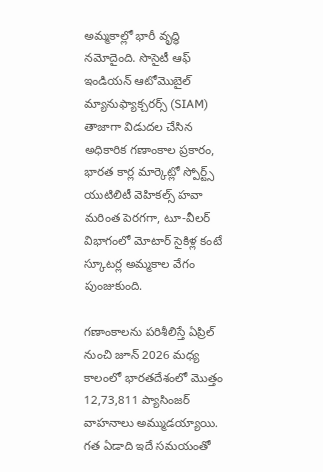అమ్మకాల్లో భారీ వృద్ధి నమోదైంది. సొసైటీ ఆఫ్ ఇండియన్ ఆటోమొబైల్ మ్యానుఫ్యాక్చరర్స్ (SIAM) తాజాగా విడుదల చేసిన అధికారిక గణాంకాల ప్రకారం, భారత కార్ల మార్కెట్లో స్పోర్ట్స్ యుటిలిటీ వెహికల్స్ హవా మరింత పెరగగా, టూ-వీలర్ విభాగంలో మోటార్ సైకిళ్ల కంటే స్కూటర్ల అమ్మకాల వేగం పుంజుకుంది.

గణాంకాలను పరిశీలిస్తే ఏప్రిల్ నుంచి జూన్ 2026 మధ్య కాలంలో భారతదేశంలో మొత్తం 12,73,811 ప్యాసింజర్ వాహనాలు అమ్ముడయ్యాయి. గత ఏడాది ఇదే సమయంతో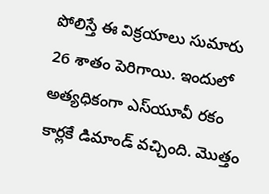పోలిస్తే ఈ విక్రయాలు సుమారు 26 శాతం పెరిగాయి. ఇందులో అత్యధికంగా ఎస్‌యూవీ రకం కార్లకే డిమాండ్ వచ్చింది. మొత్తం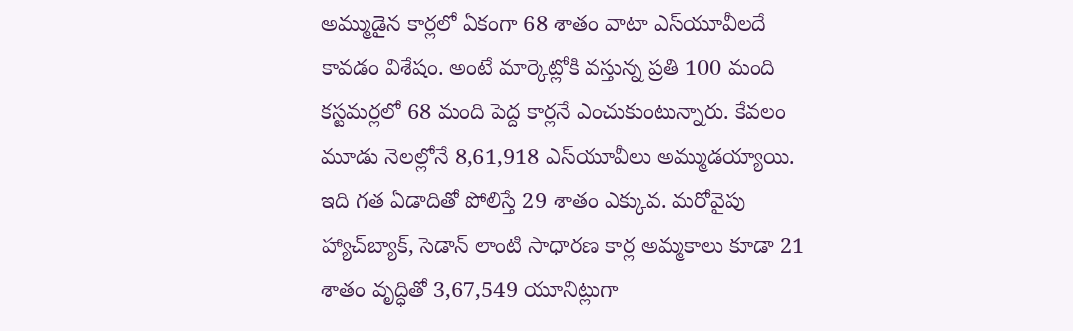అమ్ముడైన కార్లలో ఏకంగా 68 శాతం వాటా ఎస్‌యూవీలదే కావడం విశేషం. అంటే మార్కెట్లోకి వస్తున్న ప్రతి 100 మంది కస్టమర్లలో 68 మంది పెద్ద కార్లనే ఎంచుకుంటున్నారు. కేవలం మూడు నెలల్లోనే 8,61,918 ఎస్‌యూవీలు అమ్ముడయ్యాయి. ఇది గత ఏడాదితో పోలిస్తే 29 శాతం ఎక్కువ. మరోవైపు హ్యాచ్‌బ్యాక్, సెడాన్ లాంటి సాధారణ కార్ల అమ్మకాలు కూడా 21 శాతం వృద్ధితో 3,67,549 యూనిట్లుగా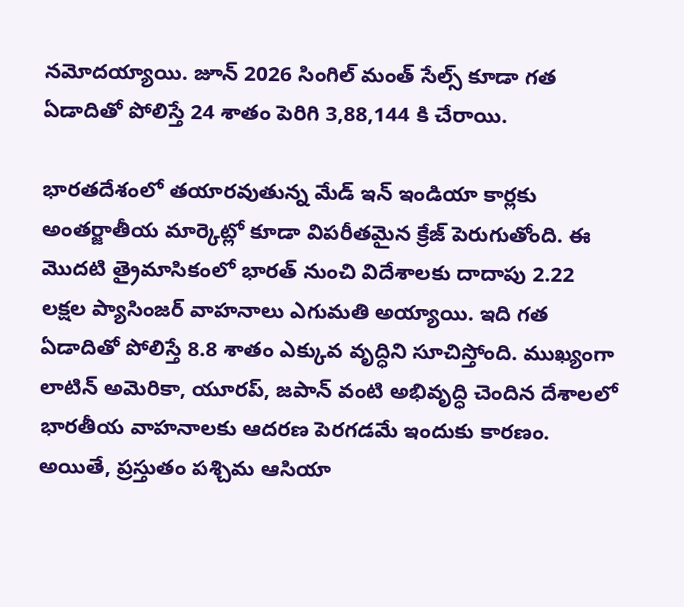నమోదయ్యాయి. జూన్ 2026 సింగిల్ మంత్ సేల్స్ కూడా గత ఏడాదితో పోలిస్తే 24 శాతం పెరిగి 3,88,144 కి చేరాయి.

భారతదేశంలో తయారవుతున్న మేడ్ ఇన్ ఇండియా కార్లకు అంతర్జాతీయ మార్కెట్లో కూడా విపరీతమైన క్రేజ్ పెరుగుతోంది. ఈ మొదటి త్రైమాసికంలో భారత్ నుంచి విదేశాలకు దాదాపు 2.22 లక్షల ప్యాసింజర్ వాహనాలు ఎగుమతి అయ్యాయి. ఇది గత ఏడాదితో పోలిస్తే 8.8 శాతం ఎక్కువ వృద్ధిని సూచిస్తోంది. ముఖ్యంగా లాటిన్ అమెరికా, యూరప్, జపాన్ వంటి అభివృద్ధి చెందిన దేశాలలో భారతీయ వాహనాలకు ఆదరణ పెరగడమే ఇందుకు కారణం. అయితే, ప్రస్తుతం పశ్చిమ ఆసియా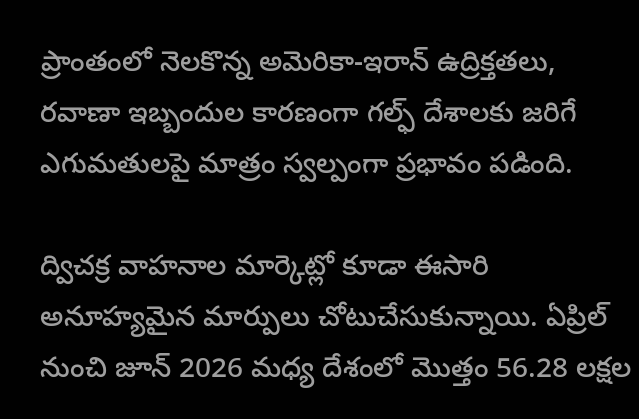ప్రాంతంలో నెలకొన్న అమెరికా-ఇరాన్ ఉద్రిక్తతలు, రవాణా ఇబ్బందుల కారణంగా గల్ఫ్ దేశాలకు జరిగే ఎగుమతులపై మాత్రం స్వల్పంగా ప్రభావం పడింది.

ద్విచక్ర వాహనాల మార్కెట్లో కూడా ఈసారి అనూహ్యమైన మార్పులు చోటుచేసుకున్నాయి. ఏప్రిల్ నుంచి జూన్ 2026 మధ్య దేశంలో మొత్తం 56.28 లక్షల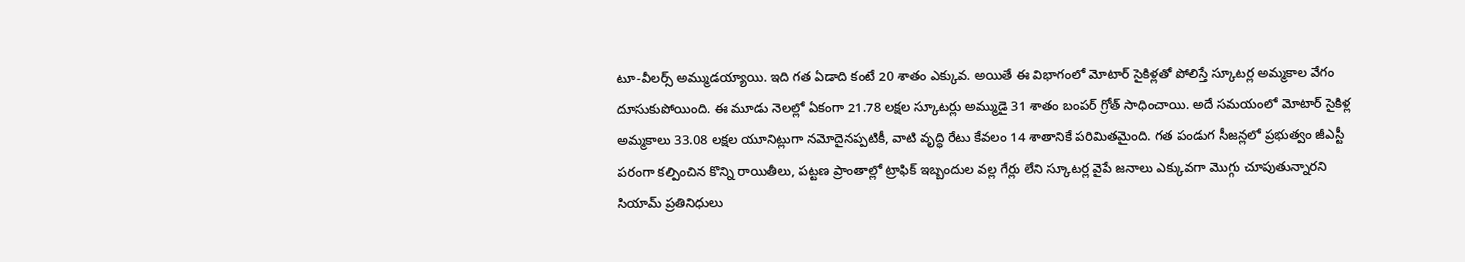టూ-వీలర్స్ అమ్ముడయ్యాయి. ఇది గత ఏడాది కంటే 20 శాతం ఎక్కువ. అయితే ఈ విభాగంలో మోటార్ సైకిళ్లతో పోలిస్తే స్కూటర్ల అమ్మకాల వేగం దూసుకుపోయింది. ఈ మూడు నెలల్లో ఏకంగా 21.78 లక్షల స్కూటర్లు అమ్ముడై 31 శాతం బంపర్ గ్రోత్ సాధించాయి. అదే సమయంలో మోటార్ సైకిళ్ల అమ్మకాలు 33.08 లక్షల యూనిట్లుగా నమోదైనప్పటికీ, వాటి వృద్ధి రేటు కేవలం 14 శాతానికే పరిమితమైంది. గత పండుగ సీజన్లలో ప్రభుత్వం జీఎస్టీ పరంగా కల్పించిన కొన్ని రాయితీలు, పట్టణ ప్రాంతాల్లో ట్రాఫిక్ ఇబ్బందుల వల్ల గేర్లు లేని స్కూటర్ల వైపే జనాలు ఎక్కువగా మొగ్గు చూపుతున్నారని సియామ్ ప్రతినిధులు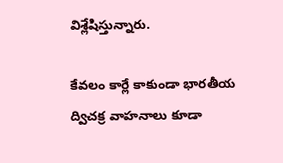విశ్లేషిస్తున్నారు.

కేవలం కార్లే కాకుండా భారతీయ ద్విచక్ర వాహనాలు కూడా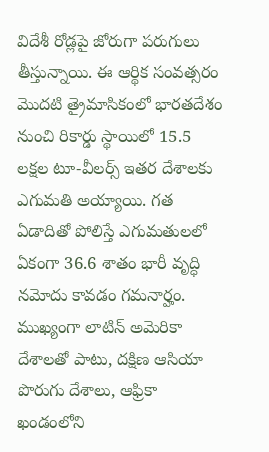విదేశీ రోడ్లపై జోరుగా పరుగులు తీస్తున్నాయి. ఈ ఆర్థిక సంవత్సరం మొదటి త్రైమాసికంలో భారతదేశం నుంచి రికార్డు స్థాయిలో 15.5 లక్షల టూ-వీలర్స్ ఇతర దేశాలకు ఎగుమతి అయ్యాయి. గత ఏడాదితో పోలిస్తే ఎగుమతులలో ఏకంగా 36.6 శాతం భారీ వృద్ధి నమోదు కావడం గమనార్హం. ముఖ్యంగా లాటిన్ అమెరికా దేశాలతో పాటు, దక్షిణ ఆసియా పొరుగు దేశాలు, ఆఫ్రికా ఖండంలోని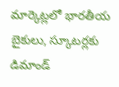మార్కెట్లలో భారతీయ బైకులు, స్కూటర్లకు డిమాండ్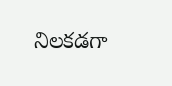నిలకడగా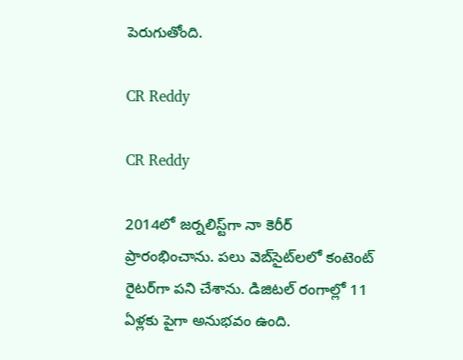పెరుగుతోంది.

CR Reddy

CR Reddy

2014లో జర్నలిస్ట్‌గా నా కెరీర్ ప్రారంభించాను. పలు వెబ్‌సైట్‌లలో కంటెంట్ రైటర్‌గా పని చేశాను. డిజిటల్‌ రంగాల్లో 11 ఏళ్లకు పైగా అనుభవం ఉంది.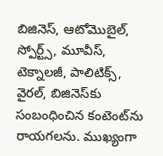బిజినెస్, ఆటోమొబైల్, స్పోర్ట్స్, మూవీస్, టెక్నాలజీ, పాలిటిక్స్, వైరల్, బిజినెస్‌కు సంబంధించిన కంటెంట్‌ను రాయగలను. ముఖ్యంగా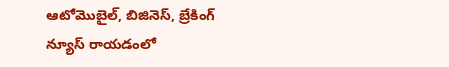ఆటోమొబైల్, బిజినెస్, బ్రేకింగ్ న్యూస్ రాయడంలో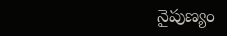నైపుణ్యం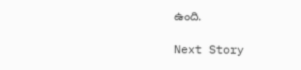ఉంది.

Next Story